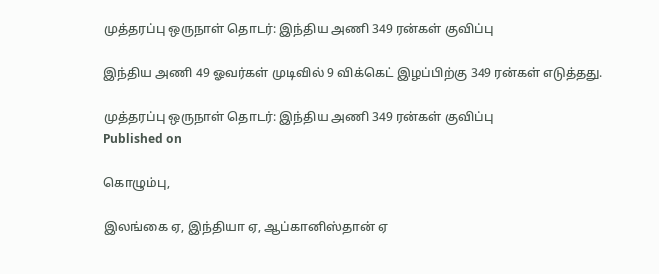முத்தரப்பு ஒருநாள் தொடர்: இந்திய அணி 349 ரன்கள் குவிப்பு

இந்திய அணி 49 ஓவர்கள் முடிவில் 9 விக்கெட் இழப்பிற்கு 349 ரன்கள் எடுத்தது.

முத்தரப்பு ஒருநாள் தொடர்: இந்திய அணி 349 ரன்கள் குவிப்பு
Published on

கொழும்பு,

இலங்கை ஏ, இந்தியா ஏ, ஆப்கானிஸ்தான் ஏ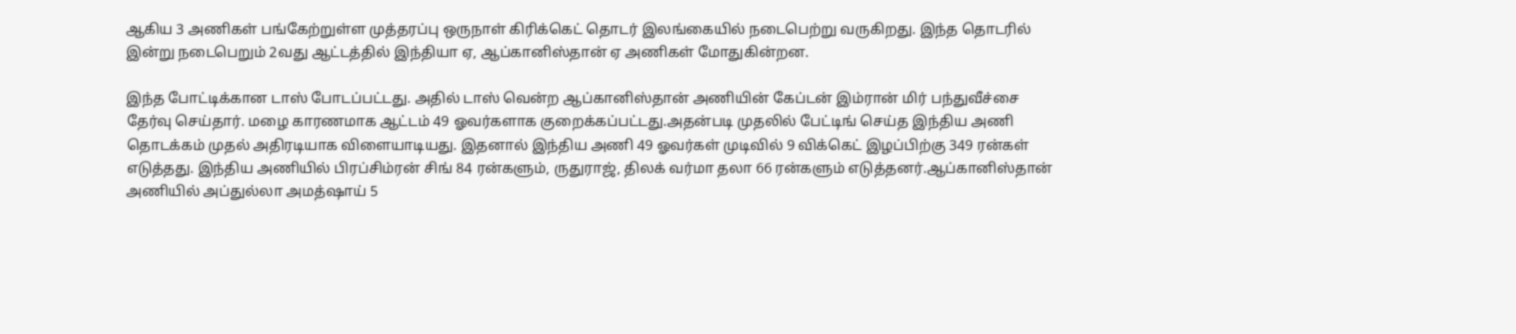ஆகிய 3 அணிகள் பங்கேற்றுள்ள முத்தரப்பு ஒருநாள் கிரிக்கெட் தொடர் இலங்கையில் நடைபெற்று வருகிறது. இந்த தொடரில் இன்று நடைபெறும் 2வது ஆட்டத்தில் இந்தியா ஏ, ஆப்கானிஸ்தான் ஏ அணிகள் மோதுகின்றன.

இந்த போட்டிக்கான டாஸ் போடப்பட்டது. அதில் டாஸ் வென்ற ஆப்கானிஸ்தான் அணியின் கேப்டன் இம்ரான் மிர் பந்துவீச்சை தேர்வு செய்தார். மழை காரணமாக ஆட்டம் 49 ஓவர்களாக குறைக்கப்பட்டது.அதன்படி முதலில் பேட்டிங் செய்த இந்திய அணி தொடக்கம் முதல் அதிரடியாக விளையாடியது. இதனால் இந்திய அணி 49 ஓவர்கள் முடிவில் 9 விக்கெட் இழப்பிற்கு 349 ரன்கள் எடுத்தது. இந்திய அணியில் பிரப்சிம்ரன் சிங் 84 ரன்களும், ருதுராஜ், திலக் வர்மா தலா 66 ரன்களும் எடுத்தனர்.ஆப்கானிஸ்தான் அணியில் அப்துல்லா அமத்ஷாய் 5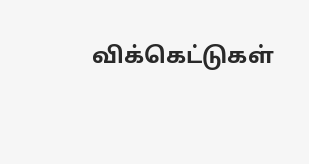விக்கெட்டுகள்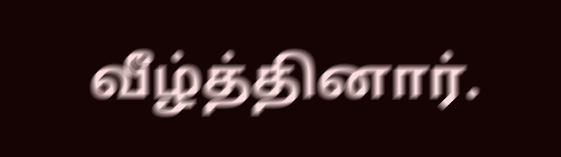வீழ்த்தினார்.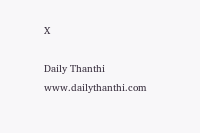X

Daily Thanthi
www.dailythanthi.com